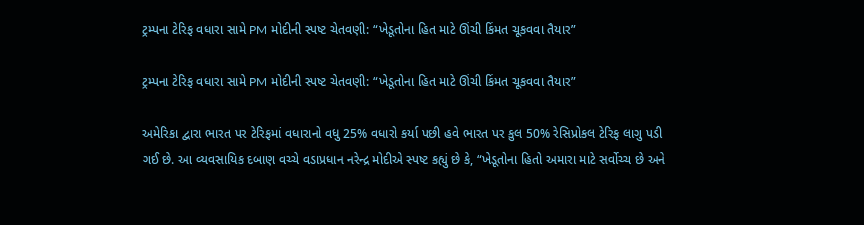ટ્રમ્પના ટેરિફ વધારા સામે PM મોદીની સ્પષ્ટ ચેતવણી: “ખેડૂતોના હિત માટે ઊંચી કિંમત ચૂકવવા તૈયાર”

ટ્રમ્પના ટેરિફ વધારા સામે PM મોદીની સ્પષ્ટ ચેતવણી: “ખેડૂતોના હિત માટે ઊંચી કિંમત ચૂકવવા તૈયાર”

અમેરિકા દ્વારા ભારત પર ટેરિફમાં વધારાનો વધુ 25% વધારો કર્યા પછી હવે ભારત પર કુલ 50% રેસિપ્રોકલ ટેરિફ લાગુ પડી ગઈ છે. આ વ્યવસાયિક દબાણ વચ્ચે વડાપ્રધાન નરેન્દ્ર મોદીએ સ્પષ્ટ કહ્યું છે કે, “ખેડૂતોના હિતો અમારા માટે સર્વોચ્ચ છે અને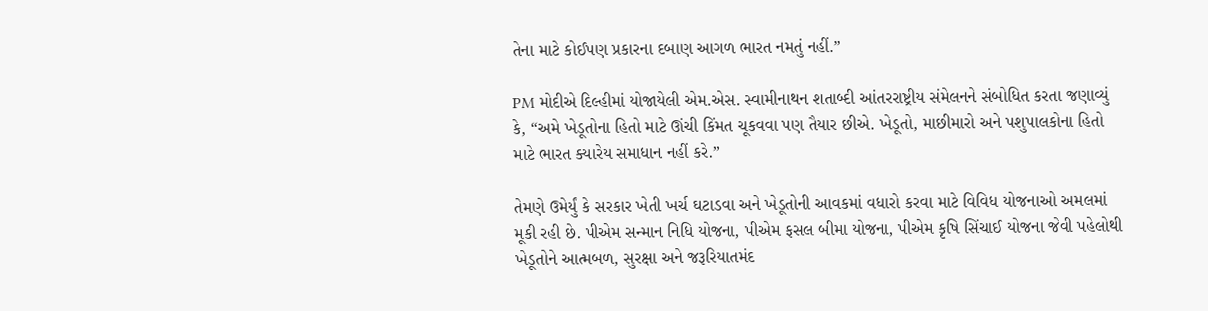તેના માટે કોઈપણ પ્રકારના દબાણ આગળ ભારત નમતું નહીં.”

PM મોદીએ દિલ્હીમાં યોજાયેલી એમ.એસ. સ્વામીનાથન શતાબ્દી આંતરરાષ્ટ્રીય સંમેલનને સંબોધિત કરતા જણાવ્યું કે, “અમે ખેડૂતોના હિતો માટે ઊંચી કિંમત ચૂકવવા પણ તૈયાર છીએ. ખેડૂતો, માછીમારો અને પશુપાલકોના હિતો માટે ભારત ક્યારેય સમાધાન નહીં કરે.”

તેમણે ઉમેર્યું કે સરકાર ખેતી ખર્ચ ઘટાડવા અને ખેડૂતોની આવકમાં વધારો કરવા માટે વિવિધ યોજનાઓ અમલમાં મૂકી રહી છે. પીએમ સન્માન નિધિ યોજના, પીએમ ફસલ બીમા યોજના, પીએમ કૃષિ સિંચાઈ યોજના જેવી પહેલોથી ખેડૂતોને આત્મબળ, સુરક્ષા અને જરૂરિયાતમંદ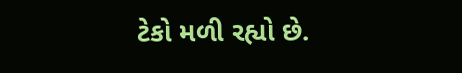ટેકો મળી રહ્યો છે.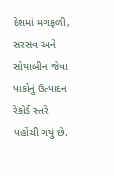દેશમાં મગફળી, સરસવ અને સોયાબીન જેવા પાકોનું ઉત્પાદન રેકોર્ડ સ્તરે પહોંચી ગયું છે.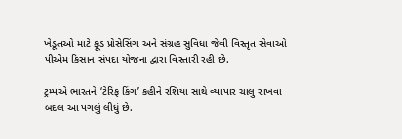ખેડૂતઓ માટે ફૂડ પ્રોસેસિંગ અને સંગ્રહ સુવિધા જેવી વિસ્તૃત સેવાઓ પીએમ કિસાન સંપદા યોજના દ્વારા વિસ્તારી રહી છે.

ટ્રમ્પએ ભારતને ‘ટેરિફ કિંગ’ કહીને રશિયા સાથે વ્યાપાર ચાલુ રાખવા બદલ આ પગલું લીધું છે.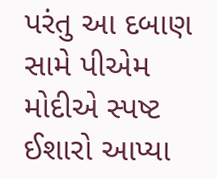પરંતુ આ દબાણ સામે પીએમ મોદીએ સ્પષ્ટ ઈશારો આપ્યા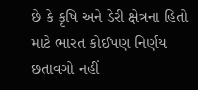છે કે કૃષિ અને ડેરી ક્ષેત્રના હિતો માટે ભારત કોઈપણ નિર્ણય છતાવગો નહીં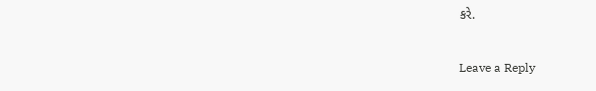કરે.

Leave a Reply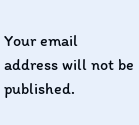Your email address will not be published.